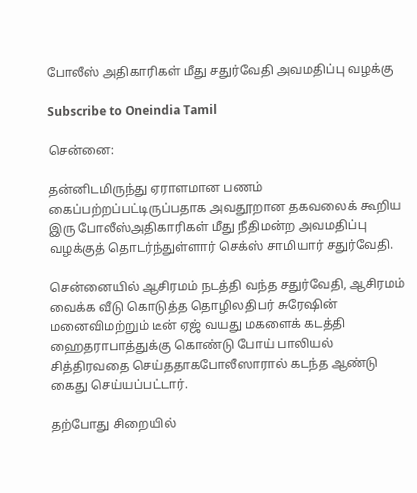போலீஸ் அதிகாரிகள் மீது சதுர்வேதி அவமதிப்பு வழக்கு

Subscribe to Oneindia Tamil

சென்னை:

தன்னிடமிருந்து ஏராளமான பணம் கைப்பற்றப்பட்டிருப்பதாக அவதூறான தகவலைக் கூறிய இரு போலீஸ்அதிகாரிகள் மீது நீதிமன்ற அவமதிப்பு வழக்குத் தொடர்ந்துள்ளார் செக்ஸ் சாமியார் சதுர்வேதி.

சென்னையில் ஆசிரமம் நடத்தி வந்த சதுர்வேதி, ஆசிரமம் வைக்க வீடு கொடுத்த தொழிலதிபர் சுரேஷின் மனைவிமற்றும் டீன் ஏஜ் வயது மகளைக் கடத்தி ஹைதராபாத்துக்கு கொண்டு போய் பாலியல் சித்திரவதை செய்ததாகபோலீஸாரால் கடந்த ஆண்டு கைது செய்யப்பட்டார்.

தற்போது சிறையில்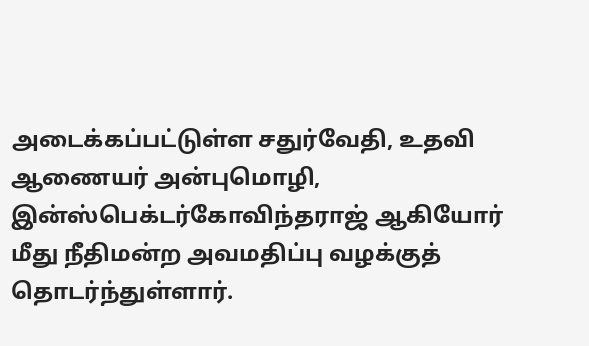அடைக்கப்பட்டுள்ள சதுர்வேதி, உதவி ஆணையர் அன்புமொழி, இன்ஸ்பெக்டர்கோவிந்தராஜ் ஆகியோர் மீது நீதிமன்ற அவமதிப்பு வழக்குத் தொடர்ந்துள்ளார்.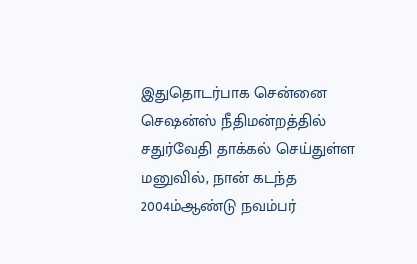இதுதொடர்பாக சென்னை செஷன்ஸ் நீதிமன்றத்தில் சதுர்வேதி தாக்கல் செய்துள்ள மனுவில், நான் கடந்த 2004ம்ஆண்டு நவம்பர்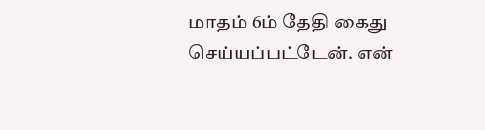மாதம் 6ம் தேதி கைது செய்யப்பட்டேன். என்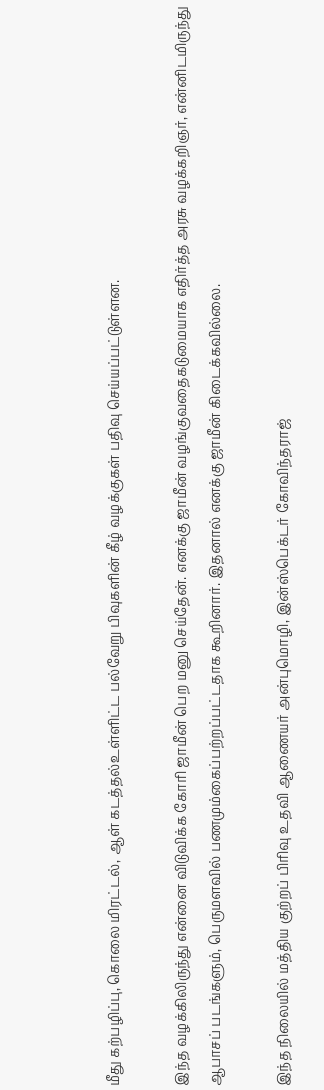மீது கற்பழிப்பு, கொலை மிரட்டல், ஆள் கடத்தல்உள்ளிட்ட பல்வேறு பிவுகளின் கீழ் வழக்குகள் பதிவு செய்யப்பட்டுள்ளன.

இந்த வழக்கிலிருந்து என்னை விடுவிக்க கோரி ஜாமீன் பெற மனு செய்தேன். எனக்கு ஜாமீன் வழங்குவதைகடுமையாக எதிர்த்த அரசு வழக்கறிஞர், என்னிடமிருந்து ஆபாசப் படங்களும், பெருமளவில் பணமும்கைப்பற்றப்பட்டதாக கூறினார். இதனால் எனக்கு ஜாமீன் கிடைக்கவில்லை.

இந்த நிலையில் மத்திய குற்றப் பிரிவு உதவி ஆணையர் அன்புமொழி, இன்ஸ்பெக்டர் கோவிந்தராஜ்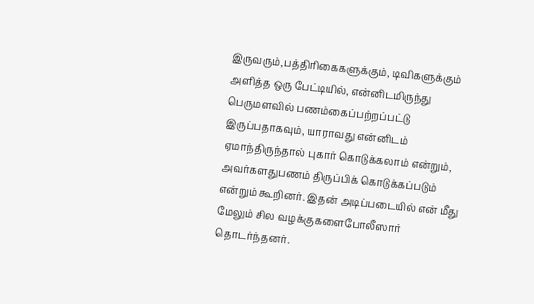இருவரும்,பத்திரிகைகளுக்கும், டிவிகளுக்கும் அளித்த ஒரு பேட்டியில், என்னிடமிருந்து பெருமளவில் பணம்கைப்பற்றப்பட்டு இருப்பதாகவும், யாராவது என்னிடம் ஏமாந்திருந்தால் புகார் கொடுக்கலாம் என்றும், அவர்களதுபணம் திருப்பிக் கொடுக்கப்படும் என்றும் கூறினர். இதன் அடிப்படையில் என் மீது மேலும் சில வழக்குகளைபோலீஸார் தொடர்ந்தனர்.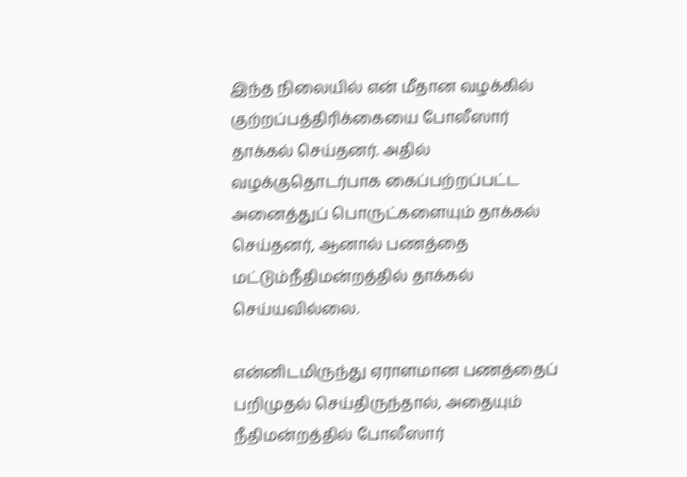இந்த நிலையில் என் மீதான வழக்கில் குற்றப்பத்திரிக்கையை போலீஸார் தாக்கல் செய்தனர். அதில் வழக்குதொடர்பாக கைப்பற்றப்பட்ட அனைத்துப் பொருட்களையும் தாக்கல் செய்தனர், ஆனால் பணத்தை மட்டும்நீதிமன்றத்தில் தாக்கல் செய்யவில்லை.

என்னிடமிருந்து ஏராளமான பணத்தைப் பறிமுதல் செய்திருந்தால், அதையும் நீதிமன்றத்தில் போலீஸார்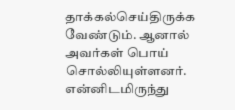தாக்கல்செய்திருக்க வேண்டும். ஆனால் அவர்கள் பொய் சொல்லியுள்ளனர். என்னிடமிருந்து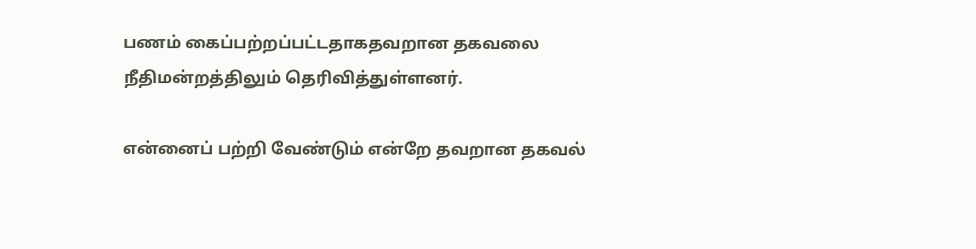பணம் கைப்பற்றப்பட்டதாகதவறான தகவலை நீதிமன்றத்திலும் தெரிவித்துள்ளனர்.

என்னைப் பற்றி வேண்டும் என்றே தவறான தகவல்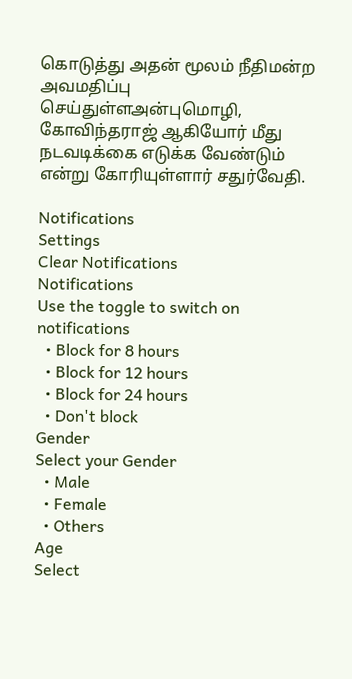கொடுத்து அதன் மூலம் நீதிமன்ற அவமதிப்பு செய்துள்ளஅன்புமொழி, கோவிந்தராஜ் ஆகியோர் மீது நடவடிக்கை எடுக்க வேண்டும் என்று கோரியுள்ளார் சதுர்வேதி.

Notifications
Settings
Clear Notifications
Notifications
Use the toggle to switch on notifications
  • Block for 8 hours
  • Block for 12 hours
  • Block for 24 hours
  • Don't block
Gender
Select your Gender
  • Male
  • Female
  • Others
Age
Select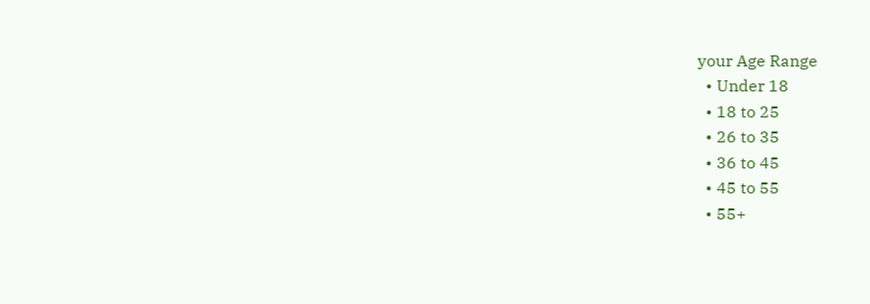your Age Range
  • Under 18
  • 18 to 25
  • 26 to 35
  • 36 to 45
  • 45 to 55
  • 55+